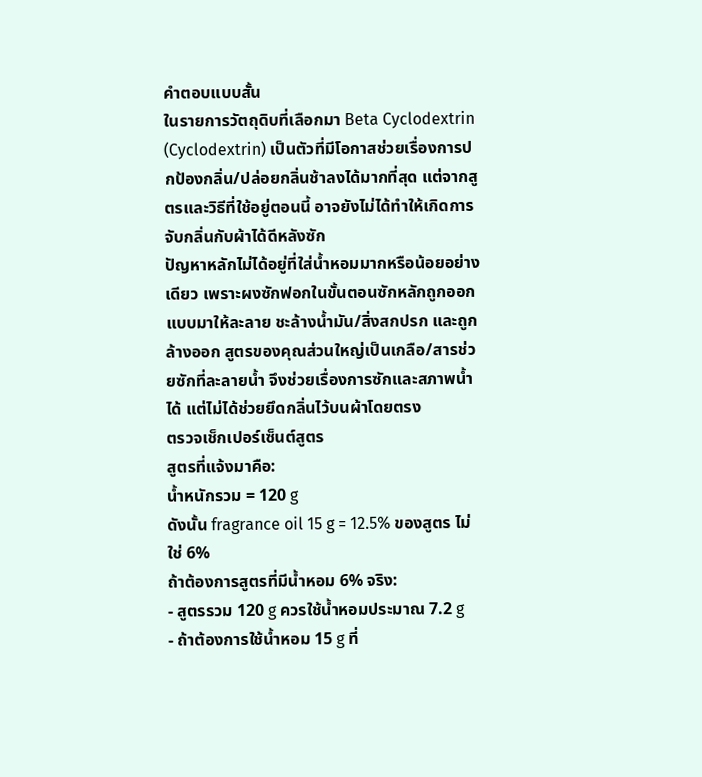คำตอบแบบสั้น
ในรายการวัตถุดิบที่เลือกมา Beta Cyclodextrin (Cyclodextrin) เป็นตัวที่มีโอกาสช่วยเรื่องการปกป้องกลิ่น/ปล่อยกลิ่นช้าลงได้มากที่สุด แต่จากสูตรและวิธีที่ใช้อยู่ตอนนี้ อาจยังไม่ได้ทำให้เกิดการจับกลิ่นกับผ้าได้ดีหลังซัก
ปัญหาหลักไม่ได้อยู่ที่ใส่น้ำหอมมากหรือน้อยอย่างเดียว เพราะผงซักฟอกในขั้นตอนซักหลักถูกออกแบบมาให้ละลาย ชะล้างน้ำมัน/สิ่งสกปรก และถูกล้างออก สูตรของคุณส่วนใหญ่เป็นเกลือ/สารช่วยซักที่ละลายน้ำ จึงช่วยเรื่องการซักและสภาพน้ำได้ แต่ไม่ได้ช่วยยึดกลิ่นไว้บนผ้าโดยตรง
ตรวจเช็กเปอร์เซ็นต์สูตร
สูตรที่แจ้งมาคือ:
น้ำหนักรวม = 120 g
ดังนั้น fragrance oil 15 g = 12.5% ของสูตร ไม่ใช่ 6%
ถ้าต้องการสูตรที่มีน้ำหอม 6% จริง:
- สูตรรวม 120 g ควรใช้น้ำหอมประมาณ 7.2 g
- ถ้าต้องการใช้น้ำหอม 15 g ที่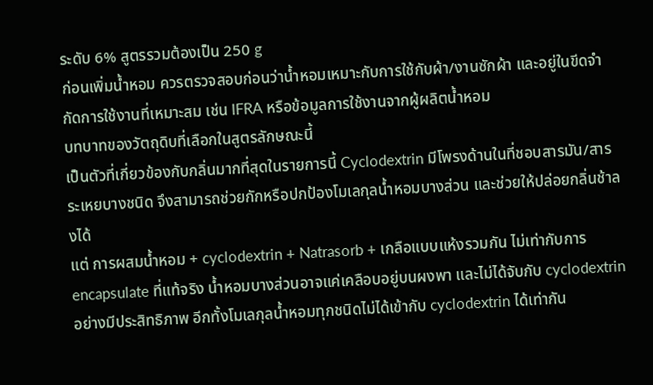ระดับ 6% สูตรรวมต้องเป็น 250 g
ก่อนเพิ่มน้ำหอม ควรตรวจสอบก่อนว่าน้ำหอมเหมาะกับการใช้กับผ้า/งานซักผ้า และอยู่ในขีดจำกัดการใช้งานที่เหมาะสม เช่น IFRA หรือข้อมูลการใช้งานจากผู้ผลิตน้ำหอม
บทบาทของวัตถุดิบที่เลือกในสูตรลักษณะนี้
เป็นตัวที่เกี่ยวข้องกับกลิ่นมากที่สุดในรายการนี้ Cyclodextrin มีโพรงด้านในที่ชอบสารมัน/สารระเหยบางชนิด จึงสามารถช่วยกักหรือปกป้องโมเลกุลน้ำหอมบางส่วน และช่วยให้ปล่อยกลิ่นช้าลงได้
แต่ การผสมน้ำหอม + cyclodextrin + Natrasorb + เกลือแบบแห้งรวมกัน ไม่เท่ากับการ encapsulate ที่แท้จริง น้ำหอมบางส่วนอาจแค่เคลือบอยู่บนผงพา และไม่ได้จับกับ cyclodextrin อย่างมีประสิทธิภาพ อีกทั้งโมเลกุลน้ำหอมทุกชนิดไม่ได้เข้ากับ cyclodextrin ได้เท่ากัน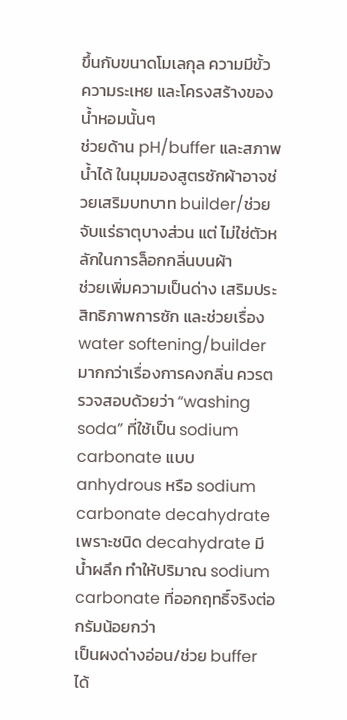ขึ้นกับขนาดโมเลกุล ความมีขั้ว ความระเหย และโครงสร้างของน้ำหอมนั้นๆ
ช่วยด้าน pH/buffer และสภาพน้ำได้ ในมุมมองสูตรซักผ้าอาจช่วยเสริมบทบาท builder/ช่วยจับแร่ธาตุบางส่วน แต่ ไม่ใช่ตัวหลักในการล็อกกลิ่นบนผ้า
ช่วยเพิ่มความเป็นด่าง เสริมประสิทธิภาพการซัก และช่วยเรื่อง water softening/builder มากกว่าเรื่องการคงกลิ่น ควรตรวจสอบด้วยว่า “washing soda” ที่ใช้เป็น sodium carbonate แบบ anhydrous หรือ sodium carbonate decahydrate เพราะชนิด decahydrate มีน้ำผลึก ทำให้ปริมาณ sodium carbonate ที่ออกฤทธิ์จริงต่อกรัมน้อยกว่า
เป็นผงด่างอ่อน/ช่วย buffer ได้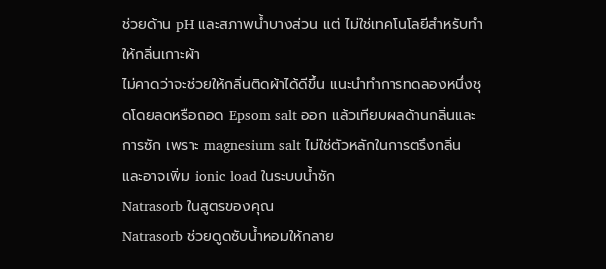ช่วยด้าน pH และสภาพน้ำบางส่วน แต่ ไม่ใช่เทคโนโลยีสำหรับทำให้กลิ่นเกาะผ้า
ไม่คาดว่าจะช่วยให้กลิ่นติดผ้าได้ดีขึ้น แนะนำทำการทดลองหนึ่งชุดโดยลดหรือถอด Epsom salt ออก แล้วเทียบผลด้านกลิ่นและการซัก เพราะ magnesium salt ไม่ใช่ตัวหลักในการตรึงกลิ่น และอาจเพิ่ม ionic load ในระบบน้ำซัก
Natrasorb ในสูตรของคุณ
Natrasorb ช่วยดูดซับน้ำหอมให้กลาย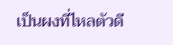เป็นผงที่ไหลตัวดี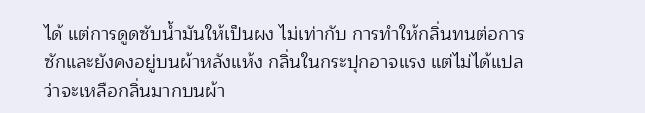ได้ แต่การดูดซับน้ำมันให้เป็นผง ไม่เท่ากับ การทำให้กลิ่นทนต่อการซักและยังคงอยู่บนผ้าหลังแห้ง กลิ่นในกระปุกอาจแรง แต่ไม่ได้แปลว่าจะเหลือกลิ่นมากบนผ้า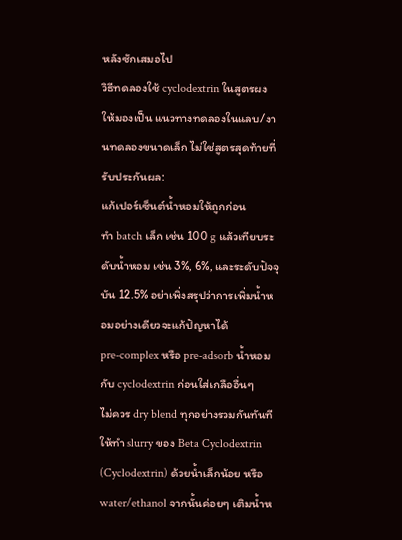หลังซักเสมอไป
วิธีทดลองใช้ cyclodextrin ในสูตรผง
ให้มองเป็น แนวทางทดลองในแลบ/งานทดลองขนาดเล็ก ไม่ใช่สูตรสุดท้ายที่รับประกันผล:
แก้เปอร์เซ็นต์น้ำหอมให้ถูกก่อน
ทำ batch เล็ก เช่น 100 g แล้วเทียบระดับน้ำหอม เช่น 3%, 6%, และระดับปัจจุบัน 12.5% อย่าเพิ่งสรุปว่าการเพิ่มน้ำหอมอย่างเดียวจะแก้ปัญหาได้
pre-complex หรือ pre-adsorb น้ำหอมกับ cyclodextrin ก่อนใส่เกลืออื่นๆ
ไม่ควร dry blend ทุกอย่างรวมกันทันที ให้ทำ slurry ของ Beta Cyclodextrin (Cyclodextrin) ด้วยน้ำเล็กน้อย หรือ water/ethanol จากนั้นค่อยๆ เติมน้ำห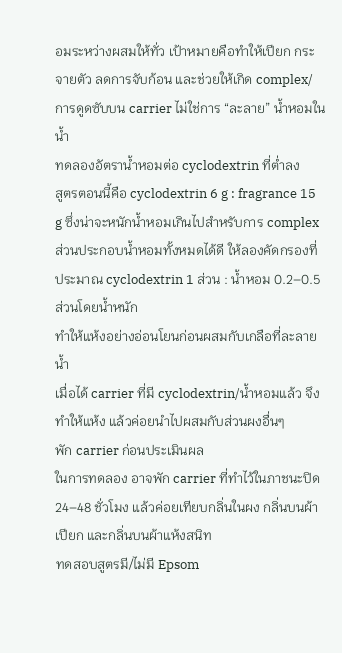อมระหว่างผสมให้ทั่ว เป้าหมายคือทำให้เปียก กระจายตัว ลดการจับก้อน และช่วยให้เกิด complex/การดูดซับบน carrier ไม่ใช่การ “ละลาย” น้ำหอมในน้ำ
ทดลองอัตราน้ำหอมต่อ cyclodextrin ที่ต่ำลง
สูตรตอนนี้คือ cyclodextrin 6 g : fragrance 15 g ซึ่งน่าจะหนักน้ำหอมเกินไปสำหรับการ complex ส่วนประกอบน้ำหอมทั้งหมดได้ดี ให้ลองคัดกรองที่ประมาณ cyclodextrin 1 ส่วน : น้ำหอม 0.2–0.5 ส่วนโดยน้ำหนัก
ทำให้แห้งอย่างอ่อนโยนก่อนผสมกับเกลือที่ละลายน้ำ
เมื่อได้ carrier ที่มี cyclodextrin/น้ำหอมแล้ว จึงทำให้แห้ง แล้วค่อยนำไปผสมกับส่วนผงอื่นๆ
พัก carrier ก่อนประเมินผล
ในการทดลอง อาจพัก carrier ที่ทำไว้ในภาชนะปิด 24–48 ชั่วโมง แล้วค่อยเทียบกลิ่นในผง กลิ่นบนผ้าเปียก และกลิ่นบนผ้าแห้งสนิท
ทดสอบสูตรมี/ไม่มี Epsom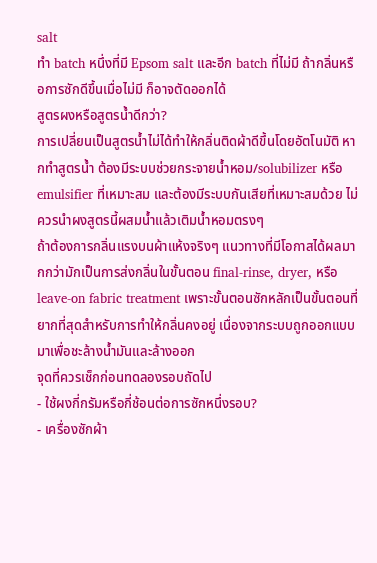salt
ทำ batch หนึ่งที่มี Epsom salt และอีก batch ที่ไม่มี ถ้ากลิ่นหรือการซักดีขึ้นเมื่อไม่มี ก็อาจตัดออกได้
สูตรผงหรือสูตรน้ำดีกว่า?
การเปลี่ยนเป็นสูตรน้ำไม่ได้ทำให้กลิ่นติดผ้าดีขึ้นโดยอัตโนมัติ หากทำสูตรน้ำ ต้องมีระบบช่วยกระจายน้ำหอม/solubilizer หรือ emulsifier ที่เหมาะสม และต้องมีระบบกันเสียที่เหมาะสมด้วย ไม่ควรนำผงสูตรนี้ผสมน้ำแล้วเติมน้ำหอมตรงๆ
ถ้าต้องการกลิ่นแรงบนผ้าแห้งจริงๆ แนวทางที่มีโอกาสได้ผลมากกว่ามักเป็นการส่งกลิ่นในขั้นตอน final-rinse, dryer, หรือ leave-on fabric treatment เพราะขั้นตอนซักหลักเป็นขั้นตอนที่ยากที่สุดสำหรับการทำให้กลิ่นคงอยู่ เนื่องจากระบบถูกออกแบบมาเพื่อชะล้างน้ำมันและล้างออก
จุดที่ควรเช็กก่อนทดลองรอบถัดไป
- ใช้ผงกี่กรัมหรือกี่ช้อนต่อการซักหนึ่งรอบ?
- เครื่องซักผ้า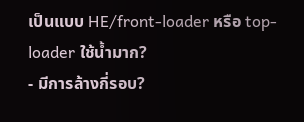เป็นแบบ HE/front-loader หรือ top-loader ใช้น้ำมาก?
- มีการล้างกี่รอบ?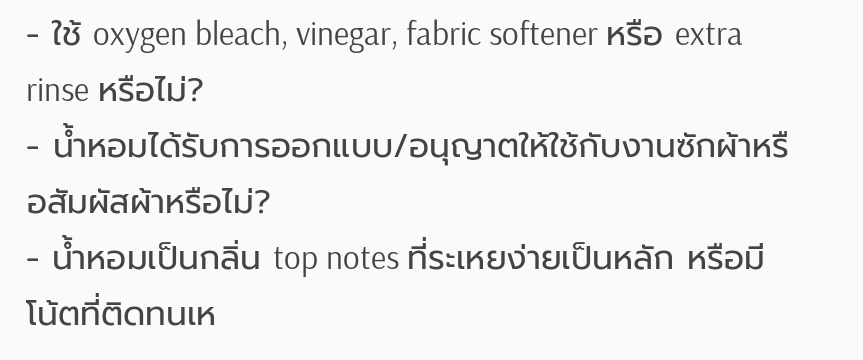- ใช้ oxygen bleach, vinegar, fabric softener หรือ extra rinse หรือไม่?
- น้ำหอมได้รับการออกแบบ/อนุญาตให้ใช้กับงานซักผ้าหรือสัมผัสผ้าหรือไม่?
- น้ำหอมเป็นกลิ่น top notes ที่ระเหยง่ายเป็นหลัก หรือมีโน้ตที่ติดทนเห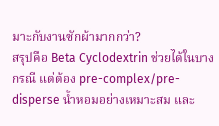มาะกับงานซักผ้ามากกว่า?
สรุปคือ Beta Cyclodextrin ช่วยได้ในบางกรณี แต่ต้อง pre-complex/pre-disperse น้ำหอมอย่างเหมาะสม และ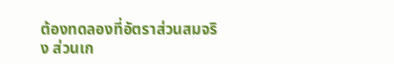ต้องทดลองที่อัตราส่วนสมจริง ส่วนเก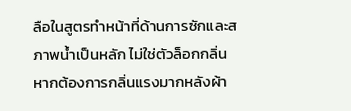ลือในสูตรทำหน้าที่ด้านการซักและสภาพน้ำเป็นหลัก ไม่ใช่ตัวล็อกกลิ่น หากต้องการกลิ่นแรงมากหลังผ้า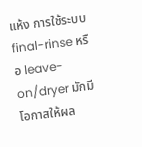แห้ง การใช้ระบบ final-rinse หรือ leave-on/dryer มักมีโอกาสให้ผล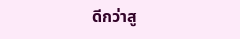ดีกว่าสู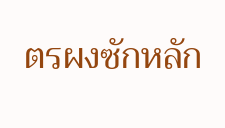ตรผงซักหลัก